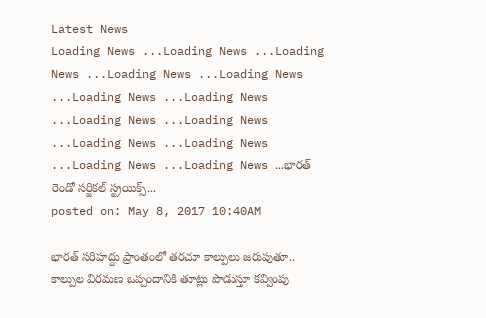Latest News
Loading News ...Loading News ...Loading News ...Loading News ...Loading News ...Loading News ...Loading News ...Loading News ...Loading News ...Loading News ...Loading News ...Loading News ...Loading News ...భారత్ రెండో సర్జికల్ స్ట్రయిక్స్...
posted on: May 8, 2017 10:40AM

భారత్ సరిహద్దు ప్రాంతంలో తరచూ కాల్పులు జరుపుతూ.. కాల్పుల విరమణ ఒప్పందానికి తూట్లు పొడుస్తూ కవ్వింపు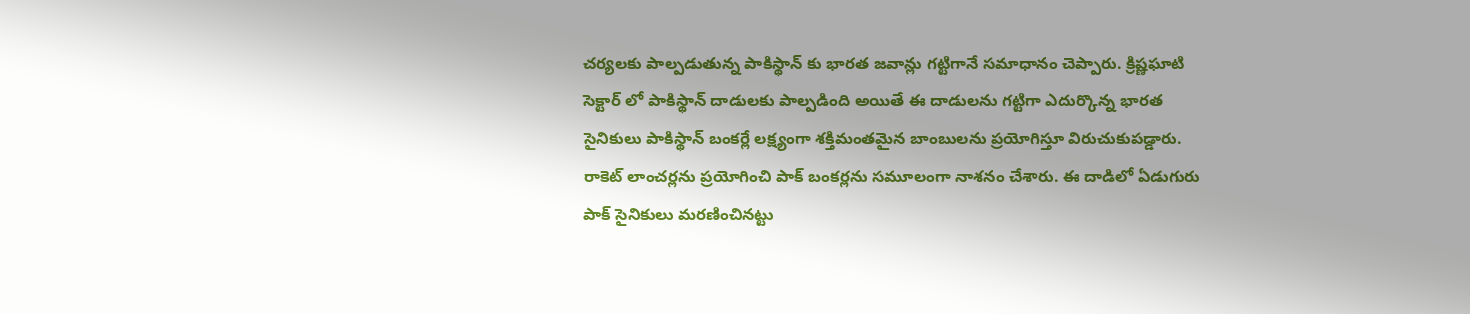చర్యలకు పాల్పడుతున్న పాకిస్థాన్ కు భారత జవాన్లు గట్టిగానే సమాధానం చెప్పారు. క్రిష్ణఘాటి సెక్టార్ లో పాకిస్థాన్ దాడులకు పాల్పడింది అయితే ఈ దాడులను గట్టిగా ఎదుర్కొన్న భారత సైనికులు పాకిస్థాన్ బంకర్లే లక్ష్యంగా శక్తిమంతమైన బాంబులను ప్రయోగిస్తూ విరుచుకుపడ్డారు. రాకెట్ లాంచర్లను ప్రయోగించి పాక్ బంకర్లను సమూలంగా నాశనం చేశారు. ఈ దాడిలో ఏడుగురు పాక్ సైనికులు మరణించినట్టు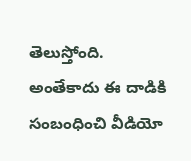తెలుస్తోంది. అంతేకాదు ఈ దాడికి సంబంధించి వీడియో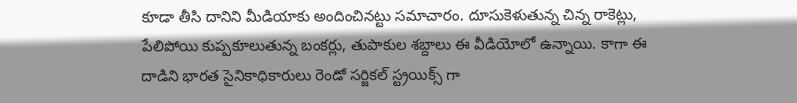కూడా తీసి దానిని మీడియాకు అందించినట్టు సమాచారం. దూసుకెళుతున్న చిన్న రాకెట్లు, పేలిపోయి కుప్పకూలుతున్న బంకర్లు, తుపాకుల శబ్దాలు ఈ వీడియోలో ఉన్నాయి. కాగా ఈ దాడిని భారత సైనికాధికారులు రెండో సర్జికల్ స్ట్రయిక్స్ గా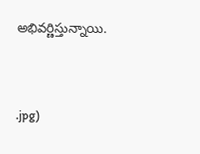అభివర్ణిస్తున్నాయి.



.jpg)